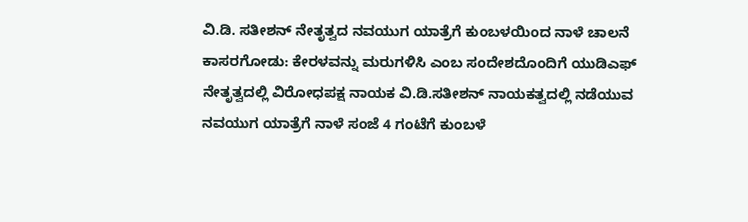ವಿ.ಡಿ. ಸತೀಶನ್ ನೇತೃತ್ವದ ನವಯುಗ ಯಾತ್ರೆಗೆ ಕುಂಬಳಯಿಂದ ನಾಳೆ ಚಾಲನೆ
ಕಾಸರಗೋಡು: ಕೇರಳವನ್ನು ಮರುಗಳಿಸಿ ಎಂಬ ಸಂದೇಶದೊಂದಿಗೆ ಯುಡಿಎಫ್ ನೇತೃತ್ವದಲ್ಲಿ ವಿರೋಧಪಕ್ಷ ನಾಯಕ ವಿ.ಡಿ.ಸತೀಶನ್ ನಾಯಕತ್ವದಲ್ಲಿ ನಡೆಯುವ ನವಯುಗ ಯಾತ್ರೆಗೆ ನಾಳೆ ಸಂಜೆ 4 ಗಂಟೆಗೆ ಕುಂಬಳೆ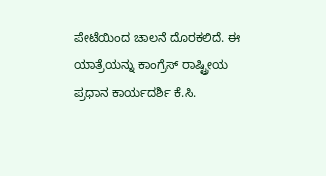ಪೇಟೆಯಿಂದ ಚಾಲನೆ ದೊರಕಲಿದೆ. ಈ ಯಾತ್ರೆಯನ್ನು ಕಾಂಗ್ರೆಸ್ ರಾಷ್ಟ್ರೀಯ ಪ್ರಧಾನ ಕಾರ್ಯದರ್ಶಿ ಕೆ.ಸಿ.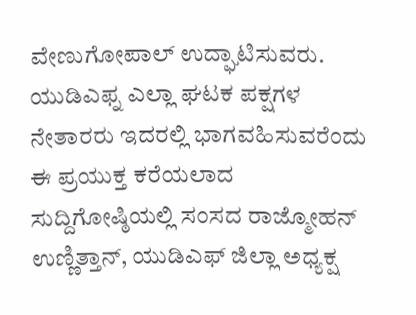ವೇಣುಗೋಪಾಲ್ ಉದ್ಘಾಟಿಸುವರು. ಯುಡಿಎಫ್ನ ಎಲ್ಲಾ ಘಟಕ ಪಕ್ಷಗಳ ನೇತಾರರು ಇದರಲ್ಲಿ ಭಾಗವಹಿಸುವರೆಂದು ಈ ಪ್ರಯುಕ್ತ ಕರೆಯಲಾದ ಸುದ್ದಿಗೋಷ್ಠಿಯಲ್ಲಿ ಸಂಸದ ರಾಜ್ಮೋಹನ್ ಉಣ್ಣಿತ್ತಾನ್, ಯುಡಿಎಫ್ ಜಿಲ್ಲಾ ಅಧ್ಯಕ್ಷ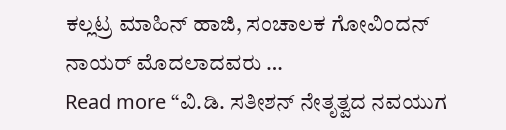ಕಲ್ಲಟ್ರ ಮಾಹಿನ್ ಹಾಜಿ, ಸಂಚಾಲಕ ಗೋವಿಂದನ್ ನಾಯರ್ ಮೊದಲಾದವರು …
Read more “ವಿ.ಡಿ. ಸತೀಶನ್ ನೇತೃತ್ವದ ನವಯುಗ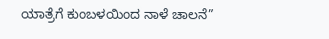ಯಾತ್ರೆಗೆ ಕುಂಬಳಯಿಂದ ನಾಳೆ ಚಾಲನೆ”